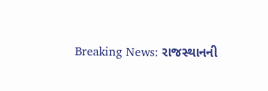Breaking News: રાજસ્થાનની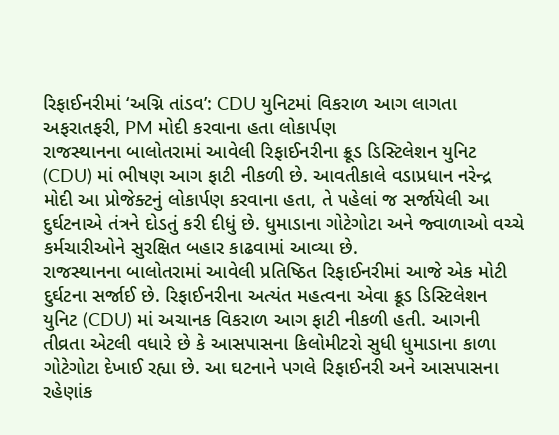રિફાઈનરીમાં ‘અગ્નિ તાંડવ’: CDU યુનિટમાં વિકરાળ આગ લાગતા અફરાતફરી, PM મોદી કરવાના હતા લોકાર્પણ
રાજસ્થાનના બાલોતરામાં આવેલી રિફાઈનરીના ક્રૂડ ડિસ્ટિલેશન યુનિટ (CDU) માં ભીષણ આગ ફાટી નીકળી છે. આવતીકાલે વડાપ્રધાન નરેન્દ્ર મોદી આ પ્રોજેક્ટનું લોકાર્પણ કરવાના હતા, તે પહેલાં જ સર્જાયેલી આ દુર્ઘટનાએ તંત્રને દોડતું કરી દીધું છે. ધુમાડાના ગોટેગોટા અને જ્વાળાઓ વચ્ચે કર્મચારીઓને સુરક્ષિત બહાર કાઢવામાં આવ્યા છે.
રાજસ્થાનના બાલોતરામાં આવેલી પ્રતિષ્ઠિત રિફાઈનરીમાં આજે એક મોટી દુર્ઘટના સર્જાઈ છે. રિફાઈનરીના અત્યંત મહત્વના એવા ક્રૂડ ડિસ્ટિલેશન યુનિટ (CDU) માં અચાનક વિકરાળ આગ ફાટી નીકળી હતી. આગની તીવ્રતા એટલી વધારે છે કે આસપાસના કિલોમીટરો સુધી ધુમાડાના કાળા ગોટેગોટા દેખાઈ રહ્યા છે. આ ઘટનાને પગલે રિફાઈનરી અને આસપાસના રહેણાંક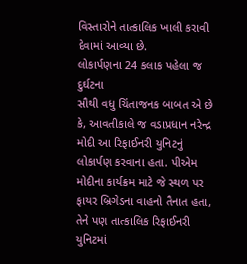વિસ્તારોને તાત્કાલિક ખાલી કરાવી દેવામાં આવ્યા છે.
લોકાર્પણના 24 કલાક પહેલા જ દુર્ઘટના
સૌથી વધુ ચિંતાજનક બાબત એ છે કે, આવતીકાલે જ વડાપ્રધાન નરેન્દ્ર મોદી આ રિફાઈનરી યુનિટનું લોકાર્પણ કરવાના હતા. પીએમ મોદીના કાર્યક્રમ માટે જે સ્થળ પર ફાયર બ્રિગેડના વાહનો તૈનાત હતા, તેને પણ તાત્કાલિક રિફાઈનરી યુનિટમાં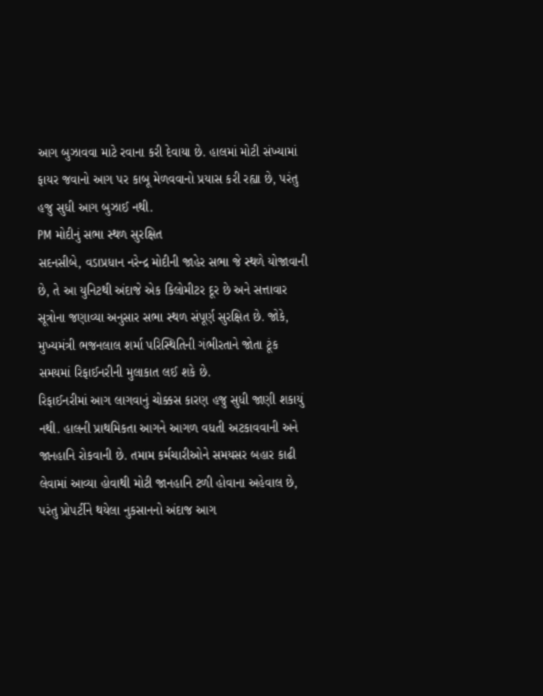આગ બુઝાવવા માટે રવાના કરી દેવાયા છે. હાલમાં મોટી સંખ્યામાં ફાયર જવાનો આગ પર કાબૂ મેળવવાનો પ્રયાસ કરી રહ્યા છે, પરંતુ હજુ સુધી આગ બુઝાઈ નથી.
PM મોદીનું સભા સ્થળ સુરક્ષિત
સદનસીબે, વડાપ્રધાન નરેન્દ્ર મોદીની જાહેર સભા જે સ્થળે યોજાવાની છે, તે આ યુનિટથી અંદાજે એક કિલોમીટર દૂર છે અને સત્તાવાર સૂત્રોના જણાવ્યા અનુસાર સભા સ્થળ સંપૂર્ણ સુરક્ષિત છે. જોકે, મુખ્યમંત્રી ભજનલાલ શર્મા પરિસ્થિતિની ગંભીરતાને જોતા ટૂંક સમયમાં રિફાઈનરીની મુલાકાત લઈ શકે છે.
રિફાઈનરીમાં આગ લાગવાનું ચોક્કસ કારણ હજુ સુધી જાણી શકાયું નથી. હાલની પ્રાથમિકતા આગને આગળ વધતી અટકાવવાની અને જાનહાનિ રોકવાની છે. તમામ કર્મચારીઓને સમયસર બહાર કાઢી લેવામાં આવ્યા હોવાથી મોટી જાનહાનિ ટળી હોવાના અહેવાલ છે, પરંતુ પ્રોપર્ટીને થયેલા નુકસાનનો અંદાજ આગ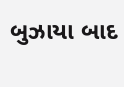બુઝાયા બાદ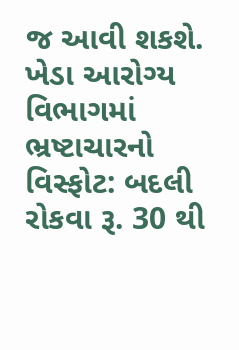જ આવી શકશે.
ખેડા આરોગ્ય વિભાગમાં ભ્રષ્ટાચારનો વિસ્ફોટ: બદલી રોકવા રૂ. 30 થી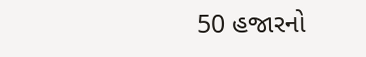50 હજારનો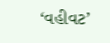‘વહીવટ’